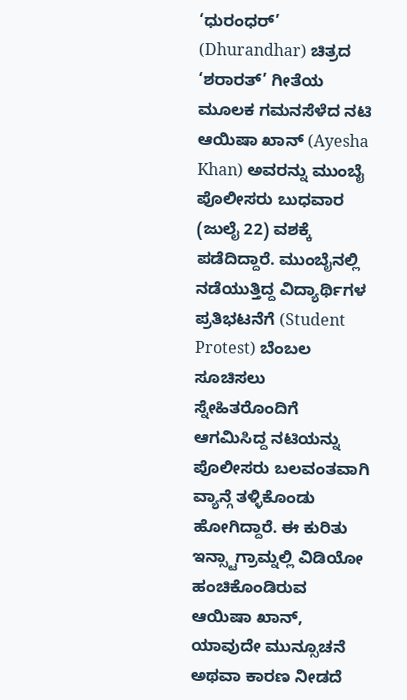‘ಧುರಂಧರ್’ (Dhurandhar) ಚಿತ್ರದ ‘ಶರಾರತ್’ ಗೀತೆಯ ಮೂಲಕ ಗಮನಸೆಳೆದ ನಟಿ ಆಯಿಷಾ ಖಾನ್ (Ayesha Khan) ಅವರನ್ನು ಮುಂಬೈ ಪೊಲೀಸರು ಬುಧವಾರ (ಜುಲೈ 22) ವಶಕ್ಕೆ ಪಡೆದಿದ್ದಾರೆ. ಮುಂಬೈನಲ್ಲಿ ನಡೆಯುತ್ತಿದ್ದ ವಿದ್ಯಾರ್ಥಿಗಳ ಪ್ರತಿಭಟನೆಗೆ (Student Protest) ಬೆಂಬಲ ಸೂಚಿಸಲು ಸ್ನೇಹಿತರೊಂದಿಗೆ ಆಗಮಿಸಿದ್ದ ನಟಿಯನ್ನು ಪೊಲೀಸರು ಬಲವಂತವಾಗಿ ವ್ಯಾನ್ಗೆ ತಳ್ಳಿಕೊಂಡು ಹೋಗಿದ್ದಾರೆ. ಈ ಕುರಿತು ಇನ್ಸ್ಟಾಗ್ರಾಮ್ನಲ್ಲಿ ವಿಡಿಯೋ ಹಂಚಿಕೊಂಡಿರುವ ಆಯಿಷಾ ಖಾನ್, ಯಾವುದೇ ಮುನ್ಸೂಚನೆ ಅಥವಾ ಕಾರಣ ನೀಡದೆ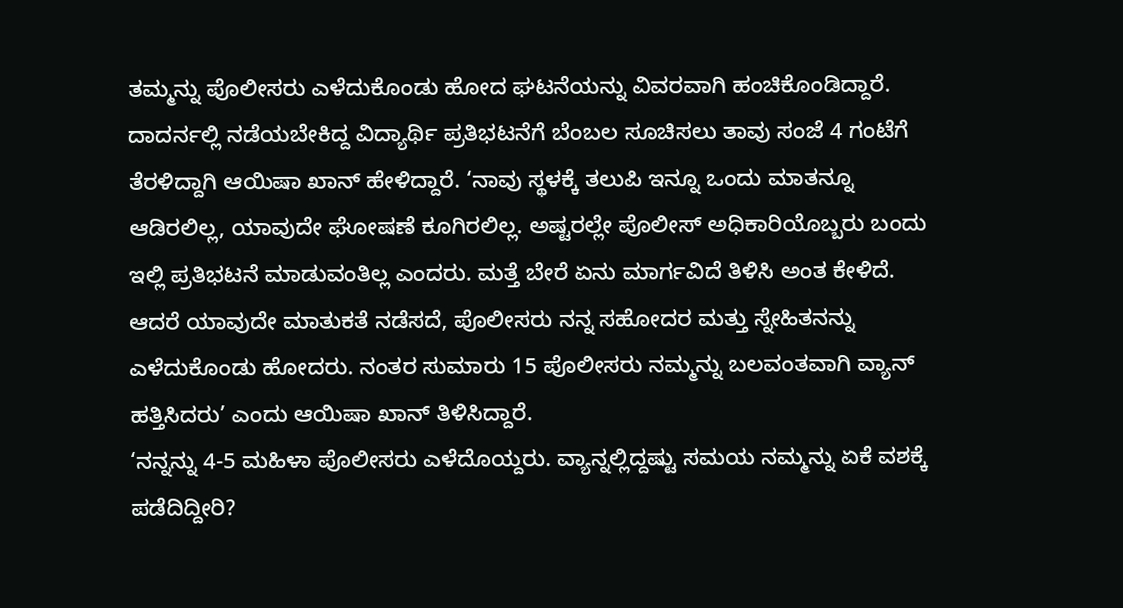ತಮ್ಮನ್ನು ಪೊಲೀಸರು ಎಳೆದುಕೊಂಡು ಹೋದ ಘಟನೆಯನ್ನು ವಿವರವಾಗಿ ಹಂಚಿಕೊಂಡಿದ್ದಾರೆ.
ದಾದರ್ನಲ್ಲಿ ನಡೆಯಬೇಕಿದ್ದ ವಿದ್ಯಾರ್ಥಿ ಪ್ರತಿಭಟನೆಗೆ ಬೆಂಬಲ ಸೂಚಿಸಲು ತಾವು ಸಂಜೆ 4 ಗಂಟೆಗೆ ತೆರಳಿದ್ದಾಗಿ ಆಯಿಷಾ ಖಾನ್ ಹೇಳಿದ್ದಾರೆ. ‘ನಾವು ಸ್ಥಳಕ್ಕೆ ತಲುಪಿ ಇನ್ನೂ ಒಂದು ಮಾತನ್ನೂ ಆಡಿರಲಿಲ್ಲ, ಯಾವುದೇ ಘೋಷಣೆ ಕೂಗಿರಲಿಲ್ಲ. ಅಷ್ಟರಲ್ಲೇ ಪೊಲೀಸ್ ಅಧಿಕಾರಿಯೊಬ್ಬರು ಬಂದು ಇಲ್ಲಿ ಪ್ರತಿಭಟನೆ ಮಾಡುವಂತಿಲ್ಲ ಎಂದರು. ಮತ್ತೆ ಬೇರೆ ಏನು ಮಾರ್ಗವಿದೆ ತಿಳಿಸಿ ಅಂತ ಕೇಳಿದೆ. ಆದರೆ ಯಾವುದೇ ಮಾತುಕತೆ ನಡೆಸದೆ, ಪೊಲೀಸರು ನನ್ನ ಸಹೋದರ ಮತ್ತು ಸ್ನೇಹಿತನನ್ನು ಎಳೆದುಕೊಂಡು ಹೋದರು. ನಂತರ ಸುಮಾರು 15 ಪೊಲೀಸರು ನಮ್ಮನ್ನು ಬಲವಂತವಾಗಿ ವ್ಯಾನ್ ಹತ್ತಿಸಿದರು’ ಎಂದು ಆಯಿಷಾ ಖಾನ್ ತಿಳಿಸಿದ್ದಾರೆ.
‘ನನ್ನನ್ನು 4-5 ಮಹಿಳಾ ಪೊಲೀಸರು ಎಳೆದೊಯ್ದರು. ವ್ಯಾನ್ನಲ್ಲಿದ್ದಷ್ಟು ಸಮಯ ನಮ್ಮನ್ನು ಏಕೆ ವಶಕ್ಕೆ ಪಡೆದಿದ್ದೀರಿ?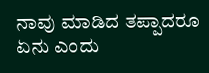ನಾವು ಮಾಡಿದ ತಪ್ಪಾದರೂ ಏನು ಎಂದು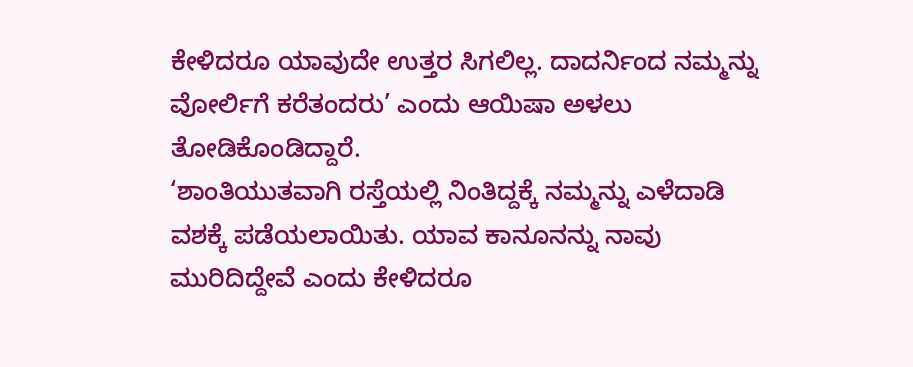ಕೇಳಿದರೂ ಯಾವುದೇ ಉತ್ತರ ಸಿಗಲಿಲ್ಲ. ದಾದರ್ನಿಂದ ನಮ್ಮನ್ನು ವೋರ್ಲಿಗೆ ಕರೆತಂದರು’ ಎಂದು ಆಯಿಷಾ ಅಳಲು ತೋಡಿಕೊಂಡಿದ್ದಾರೆ.
‘ಶಾಂತಿಯುತವಾಗಿ ರಸ್ತೆಯಲ್ಲಿ ನಿಂತಿದ್ದಕ್ಕೆ ನಮ್ಮನ್ನು ಎಳೆದಾಡಿ ವಶಕ್ಕೆ ಪಡೆಯಲಾಯಿತು. ಯಾವ ಕಾನೂನನ್ನು ನಾವು ಮುರಿದಿದ್ದೇವೆ ಎಂದು ಕೇಳಿದರೂ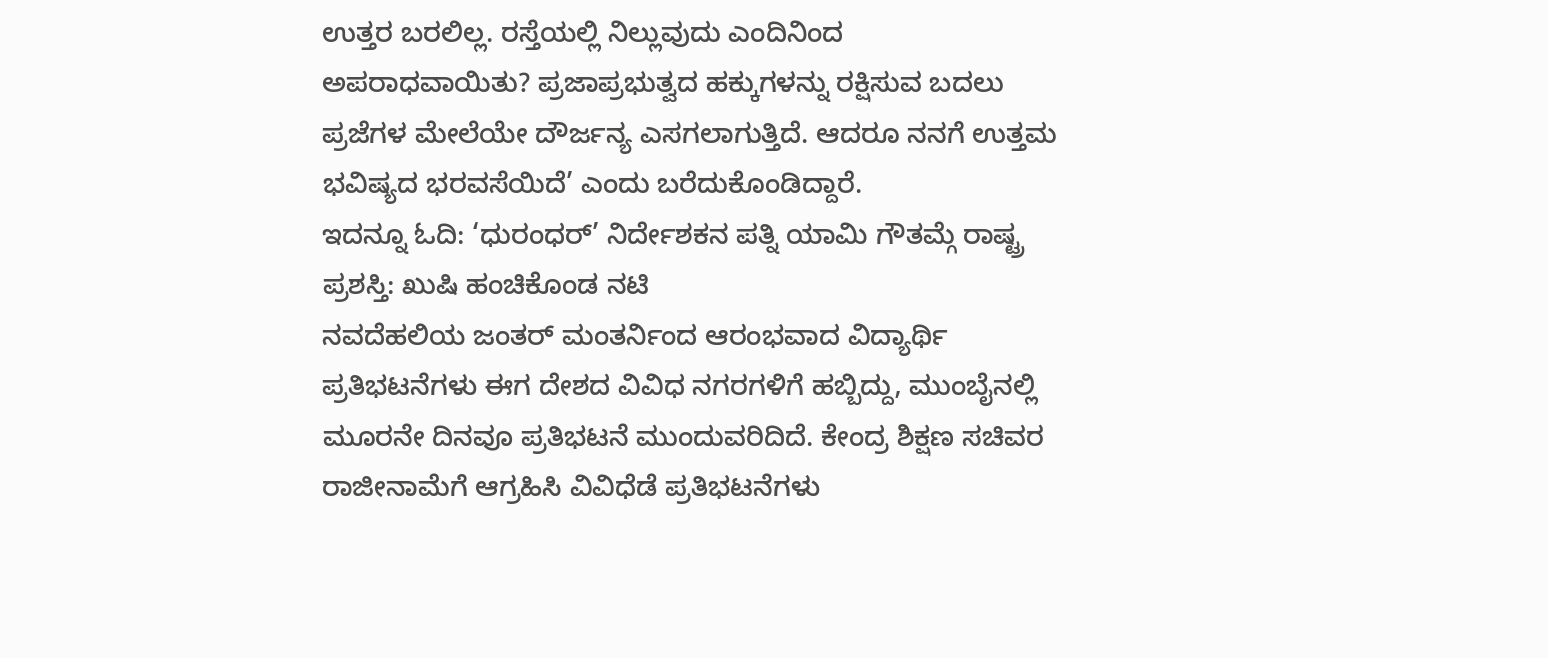ಉತ್ತರ ಬರಲಿಲ್ಲ. ರಸ್ತೆಯಲ್ಲಿ ನಿಲ್ಲುವುದು ಎಂದಿನಿಂದ ಅಪರಾಧವಾಯಿತು? ಪ್ರಜಾಪ್ರಭುತ್ವದ ಹಕ್ಕುಗಳನ್ನು ರಕ್ಷಿಸುವ ಬದಲು ಪ್ರಜೆಗಳ ಮೇಲೆಯೇ ದೌರ್ಜನ್ಯ ಎಸಗಲಾಗುತ್ತಿದೆ. ಆದರೂ ನನಗೆ ಉತ್ತಮ ಭವಿಷ್ಯದ ಭರವಸೆಯಿದೆ’ ಎಂದು ಬರೆದುಕೊಂಡಿದ್ದಾರೆ.
ಇದನ್ನೂ ಓದಿ: ‘ಧುರಂಧರ್’ ನಿರ್ದೇಶಕನ ಪತ್ನಿ ಯಾಮಿ ಗೌತಮ್ಗೆ ರಾಷ್ಟ್ರ ಪ್ರಶಸ್ತಿ: ಖುಷಿ ಹಂಚಿಕೊಂಡ ನಟಿ
ನವದೆಹಲಿಯ ಜಂತರ್ ಮಂತರ್ನಿಂದ ಆರಂಭವಾದ ವಿದ್ಯಾರ್ಥಿ ಪ್ರತಿಭಟನೆಗಳು ಈಗ ದೇಶದ ವಿವಿಧ ನಗರಗಳಿಗೆ ಹಬ್ಬಿದ್ದು, ಮುಂಬೈನಲ್ಲಿ ಮೂರನೇ ದಿನವೂ ಪ್ರತಿಭಟನೆ ಮುಂದುವರಿದಿದೆ. ಕೇಂದ್ರ ಶಿಕ್ಷಣ ಸಚಿವರ ರಾಜೀನಾಮೆಗೆ ಆಗ್ರಹಿಸಿ ವಿವಿಧೆಡೆ ಪ್ರತಿಭಟನೆಗಳು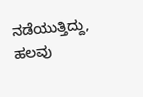ನಡೆಯುತ್ತಿದ್ದು, ಹಲವು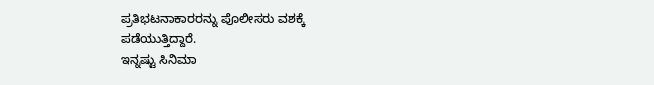ಪ್ರತಿಭಟನಾಕಾರರನ್ನು ಪೊಲೀಸರು ವಶಕ್ಕೆ ಪಡೆಯುತ್ತಿದ್ದಾರೆ.
ಇನ್ನಷ್ಟು ಸಿನಿಮಾ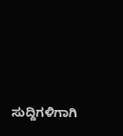ಸುದ್ದಿಗಳಿಗಾಗಿ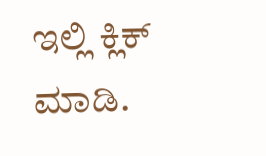ಇಲ್ಲಿ ಕ್ಲಿಕ್ ಮಾಡಿ.